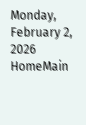Monday, February 2, 2026
HomeMain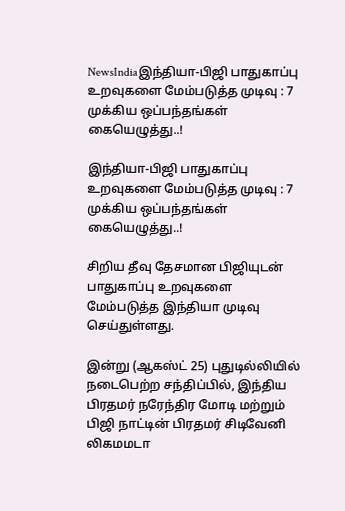NewsIndiaஇந்தியா-பிஜி பாதுகாப்பு உறவுகளை மேம்படுத்த முடிவு : 7 முக்கிய ஒப்பந்தங்கள் கையெழுத்து..!

இந்தியா-பிஜி பாதுகாப்பு உறவுகளை மேம்படுத்த முடிவு : 7 முக்கிய ஒப்பந்தங்கள் கையெழுத்து..!

சிறிய தீவு தேசமான பிஜியுடன் பாதுகாப்பு உறவுகளை மேம்படுத்த இந்தியா முடிவு செய்துள்ளது.

இன்று (ஆகஸ்ட் 25) புதுடில்லியில் நடைபெற்ற சந்திப்பில், இந்திய பிரதமர் நரேந்திர மோடி மற்றும் பிஜி நாட்டின் பிரதமர் சிடிவேனி லிகமமடா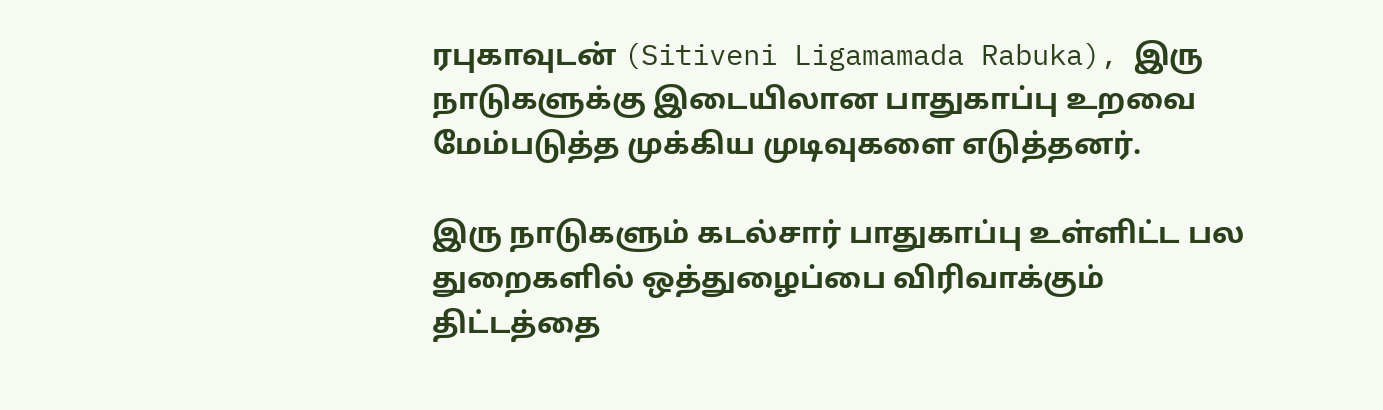ரபுகாவுடன் (Sitiveni Ligamamada Rabuka), இரு நாடுகளுக்கு இடையிலான பாதுகாப்பு உறவை மேம்படுத்த முக்கிய முடிவுகளை எடுத்தனர்.

இரு நாடுகளும் கடல்சார் பாதுகாப்பு உள்ளிட்ட பல துறைகளில் ஒத்துழைப்பை விரிவாக்கும் திட்டத்தை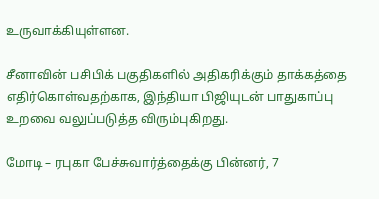உருவாக்கியுள்ளன.

சீனாவின் பசிபிக் பகுதிகளில் அதிகரிக்கும் தாக்கத்தை எதிர்கொள்வதற்காக, இந்தியா பிஜியுடன் பாதுகாப்பு உறவை வலுப்படுத்த விரும்புகிறது.

மோடி – ரபுகா பேச்சுவார்த்தைக்கு பின்னர், 7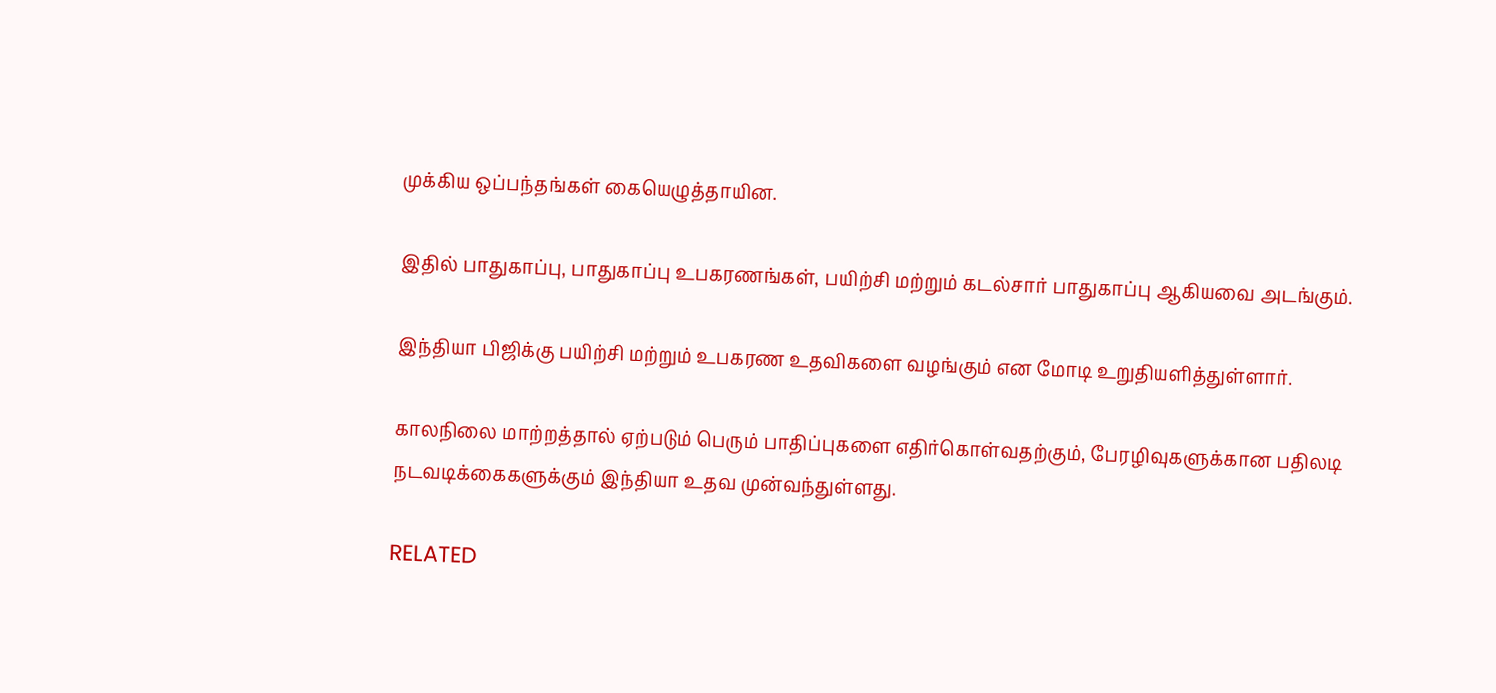முக்கிய ஒப்பந்தங்கள் கையெழுத்தாயின.

இதில் பாதுகாப்பு, பாதுகாப்பு உபகரணங்கள், பயிற்சி மற்றும் கடல்சார் பாதுகாப்பு ஆகியவை அடங்கும்.

இந்தியா பிஜிக்கு பயிற்சி மற்றும் உபகரண உதவிகளை வழங்கும் என மோடி உறுதியளித்துள்ளார்.

காலநிலை மாற்றத்தால் ஏற்படும் பெரும் பாதிப்புகளை எதிர்கொள்வதற்கும், பேரழிவுகளுக்கான பதிலடி நடவடிக்கைகளுக்கும் இந்தியா உதவ முன்வந்துள்ளது.

RELATED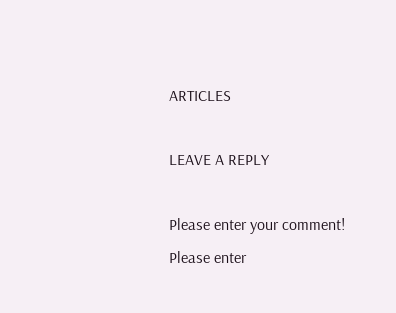ARTICLES

LEAVE A REPLY

Please enter your comment!
Please enter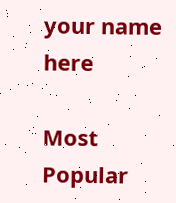your name here

Most Popular